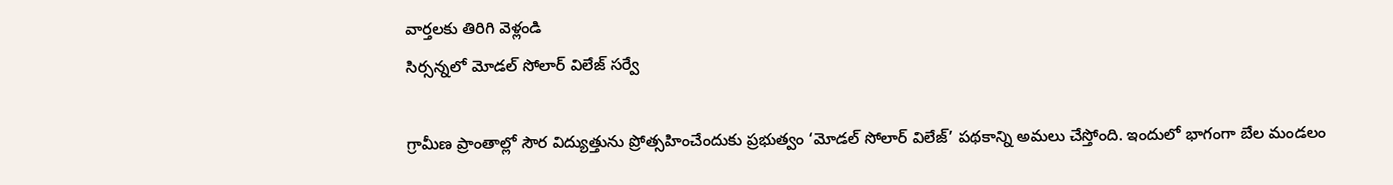వార్తలకు తిరిగి వెళ్లండి
సిర్సన్నలో మోడల్ సోలార్ విలేజ్ సర్వే

గ్రామీణ ప్రాంతాల్లో సౌర విద్యుత్తును ప్రోత్సహించేందుకు ప్రభుత్వం ‘మోడల్ సోలార్ విలేజ్’ పథకాన్ని అమలు చేస్తోంది. ఇందులో భాగంగా బేల మండలం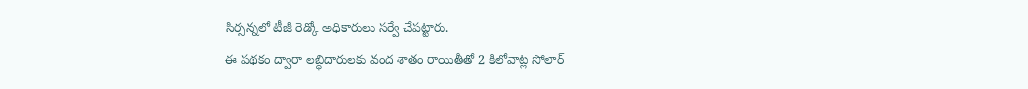సిర్సన్నలో టీజీ రెడ్కో అధికారులు సర్వే చేపట్టారు.
ఈ పథకం ద్వారా లబ్ధిదారులకు వంద శాతం రాయితీతో 2 కిలోవాట్ల సోలార్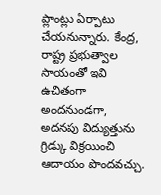ప్లాంట్లు ఏర్పాటు చేయనున్నారు. కేంద్ర, రాష్ట్ర ప్రభుత్వాల సాయంతో ఇవి ఉచితంగా అందనుండగా, అదనపు విద్యుత్తును గ్రిడ్కు విక్రయించి ఆదాయం పొందవచ్చు.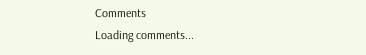Comments
Loading comments...